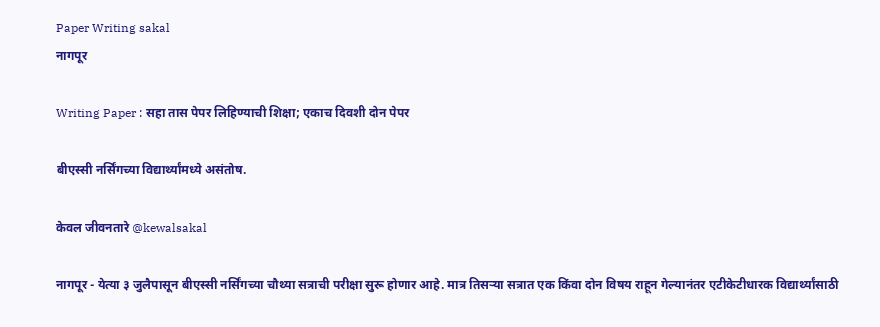Paper Writing sakal
नागपूर

Writing Paper : सहा तास पेपर लिहिण्याची शिक्षा; एकाच दिवशी दोन पेपर

बीएस्सी नर्सिंगच्या विद्यार्थ्यांमध्ये असंतोष.

केवल जीवनतारे @kewalsakal

नागपूर - येत्या ३ जुलैपासून बीएस्सी नर्सिंगच्या चौथ्या सत्राची परीक्षा सुरू होणार आहे. मात्र तिसऱ्या सत्रात एक किंवा दोन विषय राहून गेल्यानंतर एटीकेटीधारक विद्यार्थ्यांसाठी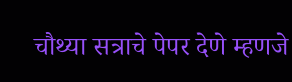चौथ्या सत्राचे पेपर देणे म्हणजे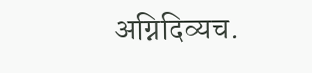अग्निदिव्यच.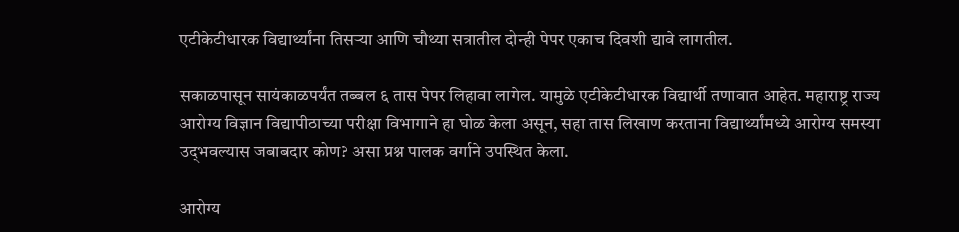एटीकेटीधारक विद्यार्थ्यांना तिसऱ्या आणि चौथ्या सत्रातील दोन्ही पेपर एकाच दिवशी द्यावे लागतील.

सकाळपासून सायंकाळपर्यंत तब्बल ६ तास पेपर लिहावा लागेल. यामुळे एटीकेटीधारक विद्यार्थी तणावात आहेत. महाराष्ट्र राज्य आरोग्य विज्ञान विद्यापीठाच्या परीक्षा विभागाने हा घोळ केला असून, सहा तास लिखाण करताना विद्यार्थ्यांमध्ये आरोग्य समस्या उद्‍भवल्यास जबाबदार कोण? असा प्रश्न पालक वर्गाने उपस्थित केला.

आरोग्य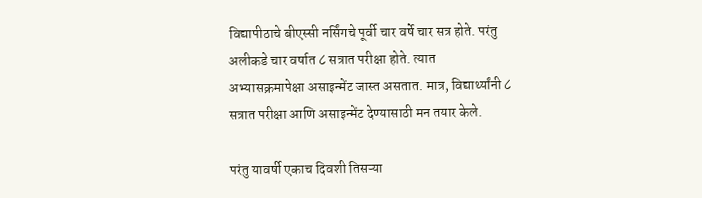विद्यापीठाचे बीएस्सी नर्सिंगचे पूर्वी चार वर्षे चार सत्र होते. परंतु अलीकडे चार वर्षात ८ सत्रात परीक्षा होते. त्यात अभ्यासक्रमापेक्षा असाइन्मेंट जास्त असतात. मात्र, विद्यार्थ्यांनी ८ सत्रात परीक्षा आणि असाइन्मेंट देण्यासाठी मन तयार केले.

परंतु यावर्षी एकाच दिवशी तिसऱ्या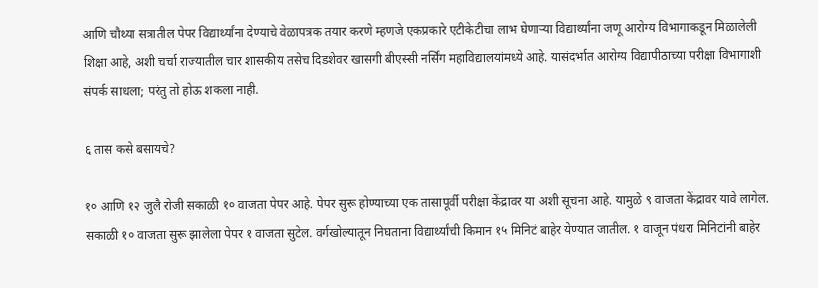आणि चौथ्या सत्रातील पेपर विद्यार्थ्यांना देण्याचे वेळापत्रक तयार करणे म्हणजे एकप्रकारे एटीकेटीचा लाभ घेणाऱ्या विद्यार्थ्यांना जणू आरोग्य विभागाकडून मिळालेली शिक्षा आहे, अशी चर्चा राज्यातील चार शासकीय तसेच दिडशेवर खासगी बीएस्सी नर्सिंग महाविद्यालयांमध्ये आहे. यासंदर्भात आरोग्य विद्यापीठाच्या परीक्षा विभागाशी संपर्क साधला; परंतु तो होऊ शकला नाही.

६ तास कसे बसायचे?

१० आणि १२ जुलै रोजी सकाळी १० वाजता पेपर आहे. पेपर सुरू होण्याच्या एक तासापूर्वी परीक्षा केंद्रावर या अशी सूचना आहे. यामुळे ९ वाजता केंद्रावर यावे लागेल. सकाळी १० वाजता सुरू झालेला पेपर १ वाजता सुटेल. वर्गखोल्यातून निघताना विद्यार्थ्यांची किमान १५ मिनिटं बाहेर येण्यात जातील. १ वाजून पंधरा मिनिटांनी बाहेर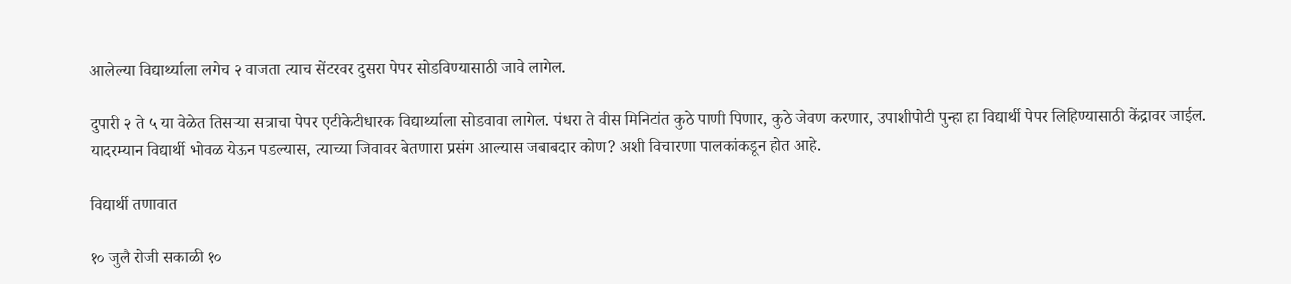आलेल्या विद्यार्थ्याला लगेच २ वाजता त्याच सेंटरवर दुसरा पेपर सोडविण्यासाठी जावे लागेल.

दुपारी २ ते ५ या वेळेत तिसऱ्या सत्राचा पेपर एटीकेटीधारक विद्यार्थ्याला सोडवावा लागेल. पंधरा ते वीस मिनिटांत कुठे पाणी पिणार, कुठे जेवण करणार, उपाशीपोटी पुन्हा हा विद्यार्थी पेपर लिहिण्यासाठी केंद्रावर जाईल. यादरम्यान विद्यार्थी भोवळ येऊन पडल्यास, त्याच्या जिवावर बेतणारा प्रसंग आल्यास जबाबदार कोण? अशी विचारणा पालकांकडून होत आहे.

विद्यार्थी तणावात

१० जुलै रोजी सकाळी १०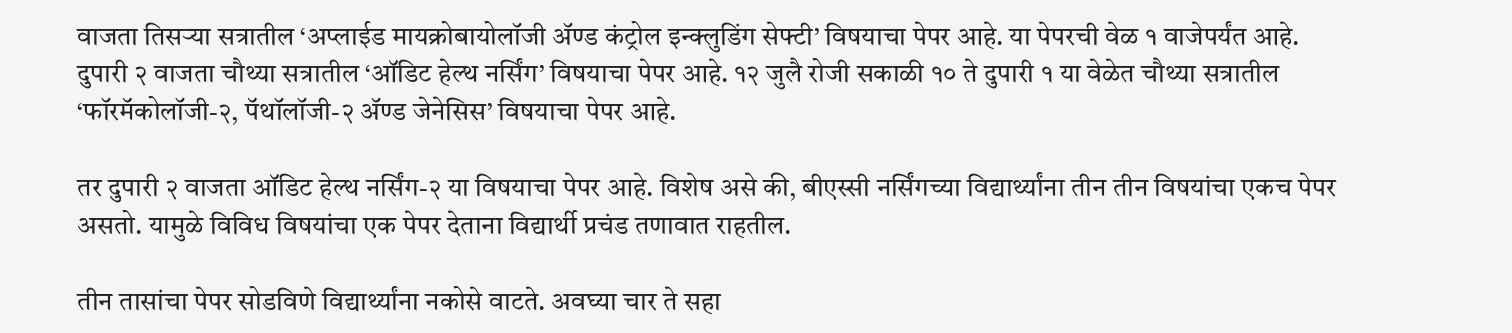वाजता तिसऱ्या सत्रातील ‘अप्लाईड मायक्रोबायोलॉजी ॲण्ड कंट्रोल इन्क्लुडिंग सेफ्टी’ विषयाचा पेपर आहे. या पेपरची वेळ १ वाजेपर्यंत आहे. दुपारी २ वाजता चौथ्या सत्रातील ‘ऑडिट हेल्थ नर्सिंग’ विषयाचा पेपर आहे. १२ जुलै रोजी सकाळी १० ते दुपारी १ या वेळेत चौथ्या सत्रातील ‘फॉरमॅकोलॉजी-२, पॅथॉलॉजी-२ ॲण्ड जेनेसिस’ विषयाचा पेपर आहे.

तर दुपारी २ वाजता ऑडिट हेल्थ नर्सिंग-२ या विषयाचा पेपर आहे. विशेष असे की, बीएस्सी नर्सिंगच्या विद्यार्थ्यांना तीन तीन विषयांचा एकच पेपर असतो. यामुळे विविध विषयांचा एक पेपर देताना विद्यार्थी प्रचंड तणावात राहतील.

तीन तासांचा पेपर सोडविणे विद्यार्थ्यांना नकोसे वाटते. अवघ्या चार ते सहा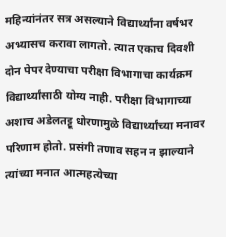महिन्यांनंतर सत्र असल्याने विद्यार्थ्यांना वर्षभर अभ्यासच करावा लागतो. त्यात एकाच दिवशी दोन पेपर देण्याचा परीक्षा विभागाचा कार्यक्रम विद्यार्थ्यांसाठी योग्य नाही. परीक्षा विभागाच्या अशाच अडेलतट्टू धोरणामुळे विद्यार्थ्यांच्या मनावर परिणाम होतो. प्रसंगी तणाव सहन न झाल्याने त्यांच्या मनात आत्महत्येच्या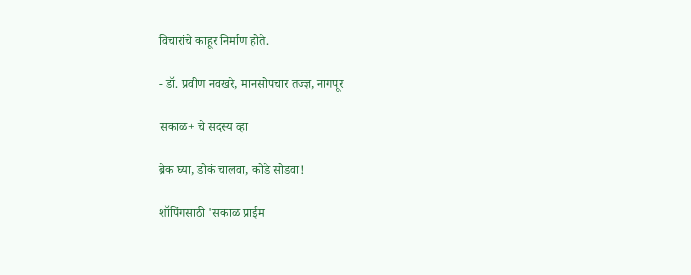विचारांचे काहूर निर्माण होते.

- डॉ. प्रवीण नवखरे, मानसोपचार तज्ज्ञ, नागपूर

सकाळ+ चे सदस्य व्हा

ब्रेक घ्या, डोकं चालवा, कोडे सोडवा!

शॉपिंगसाठी 'सकाळ प्राईम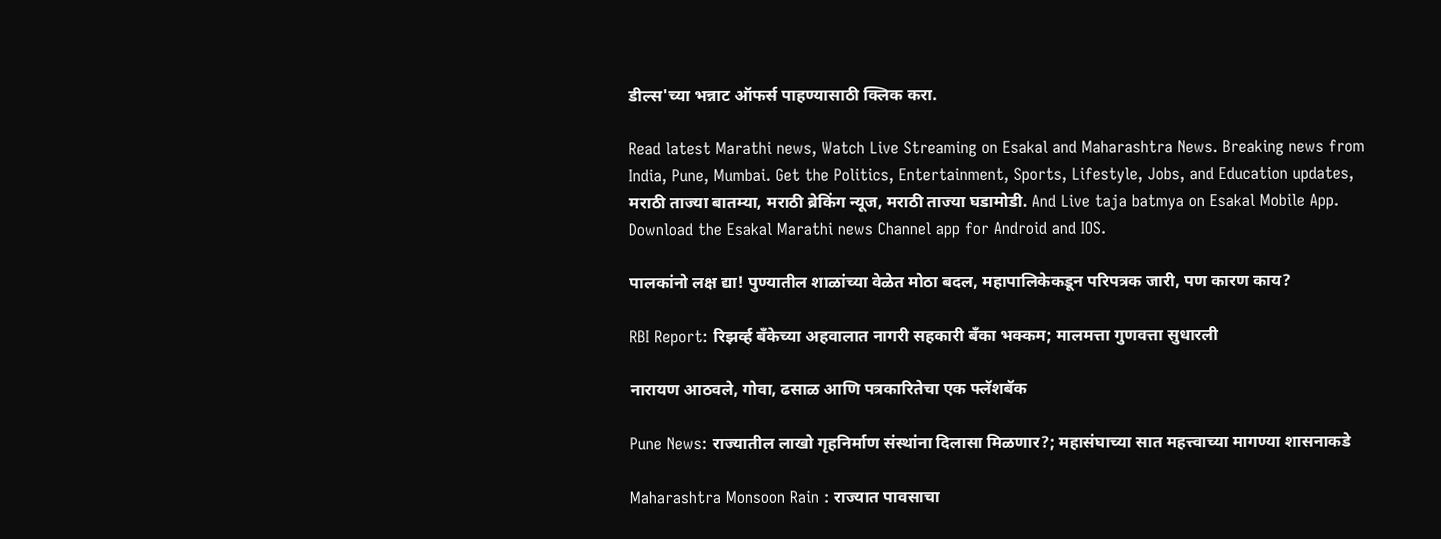डील्स'च्या भन्नाट ऑफर्स पाहण्यासाठी क्लिक करा.

Read latest Marathi news, Watch Live Streaming on Esakal and Maharashtra News. Breaking news from India, Pune, Mumbai. Get the Politics, Entertainment, Sports, Lifestyle, Jobs, and Education updates, मराठी ताज्या बातम्या, मराठी ब्रेकिंग न्यूज, मराठी ताज्या घडामोडी. And Live taja batmya on Esakal Mobile App. Download the Esakal Marathi news Channel app for Android and IOS.

पालकांनो लक्ष द्या! पुण्यातील शाळांच्या वेळेत मोठा बदल, महापालिकेकडून परिपत्रक जारी, पण कारण काय?

RBI Report: रिझर्व्ह बँकेच्या अहवालात नागरी सहकारी बँका भक्कम; मालमत्ता गुणवत्ता सुधारली

नारायण आठवले, गोवा, ढसाळ आणि पत्रकारितेचा एक फ्लॅशबॅक

Pune News: राज्यातील लाखो गृहनिर्माण संस्थांना दिलासा मिळणार?; महासंघाच्या सात महत्त्वाच्या मागण्या शासनाकडे

Maharashtra Monsoon Rain : राज्यात पावसाचा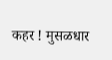कहर ! मुसळधार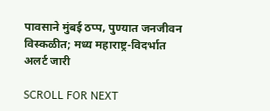पावसाने मुंबई ठप्प, पुण्यात जनजीवन विस्कळीत; मध्य महाराष्ट्र-विदर्भात अलर्ट जारी

SCROLL FOR NEXT